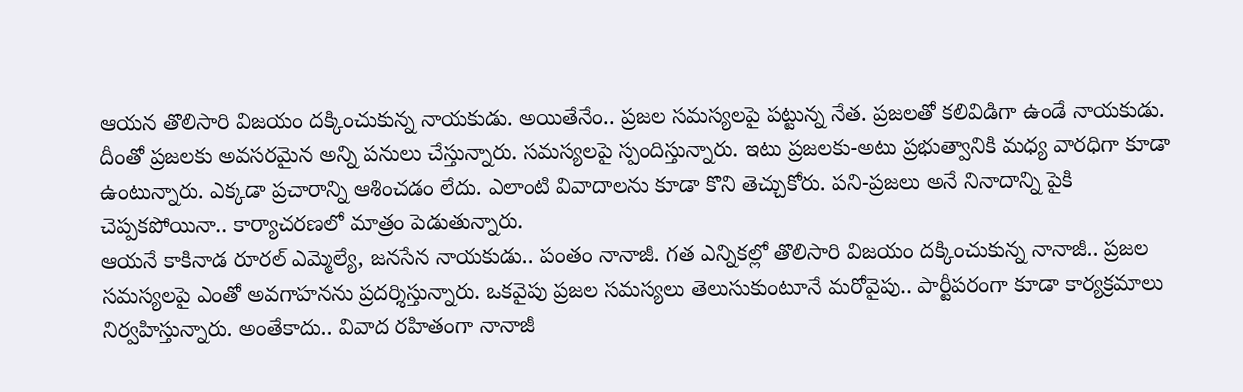ఆయన తొలిసారి విజయం దక్కించుకున్న నాయకుడు. అయితేనేం.. ప్రజల సమస్యలపై పట్టున్న నేత. ప్రజలతో కలివిడిగా ఉండే నాయకుడు. దీంతో ప్రజలకు అవసరమైన అన్ని పనులు చేస్తున్నారు. సమస్యలపై స్పందిస్తున్నారు. ఇటు ప్రజలకు-అటు ప్రభుత్వానికి మధ్య వారధిగా కూడా ఉంటున్నారు. ఎక్కడా ప్రచారాన్ని ఆశించడం లేదు. ఎలాంటి వివాదాలను కూడా కొని తెచ్చుకోరు. పని-ప్రజలు అనే నినాదాన్ని పైకి చెప్పకపోయినా.. కార్యాచరణలో మాత్రం పెడుతున్నారు.
ఆయనే కాకినాడ రూరల్ ఎమ్మెల్యే, జనసేన నాయకుడు.. పంతం నానాజీ. గత ఎన్నికల్లో తొలిసారి విజయం దక్కించుకున్న నానాజీ.. ప్రజల సమస్యలపై ఎంతో అవగాహనను ప్రదర్శిస్తున్నారు. ఒకవైపు ప్రజల సమస్యలు తెలుసుకుంటూనే మరోవైపు.. పార్టీపరంగా కూడా కార్యక్రమాలు నిర్వహిస్తున్నారు. అంతేకాదు.. వివాద రహితంగా నానాజీ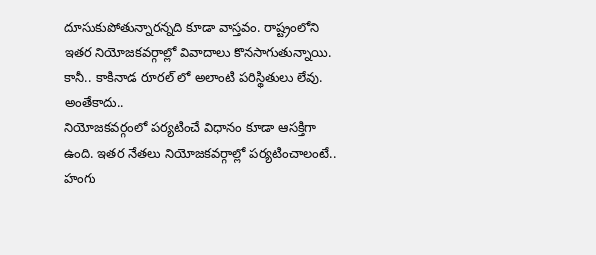దూసుకుపోతున్నారన్నది కూడా వాస్తవం. రాష్ట్రంలోని ఇతర నియోజకవర్గాల్లో వివాదాలు కొనసాగుతున్నాయి. కానీ.. కాకినాడ రూరల్ లో అలాంటి పరిస్థితులు లేవు.
అంతేకాదు..
నియోజకవర్గంలో పర్యటించే విధానం కూడా ఆసక్తిగా ఉంది. ఇతర నేతలు నియోజకవర్గాల్లో పర్యటించాలంటే.. హంగు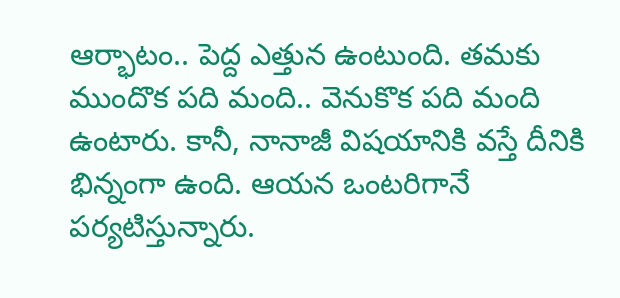ఆర్భాటం.. పెద్ద ఎత్తున ఉంటుంది. తమకు ముందొక పది మంది.. వెనుకొక పది మంది ఉంటారు. కానీ, నానాజీ విషయానికి వస్తే దీనికి భిన్నంగా ఉంది. ఆయన ఒంటరిగానే పర్యటిస్తున్నారు.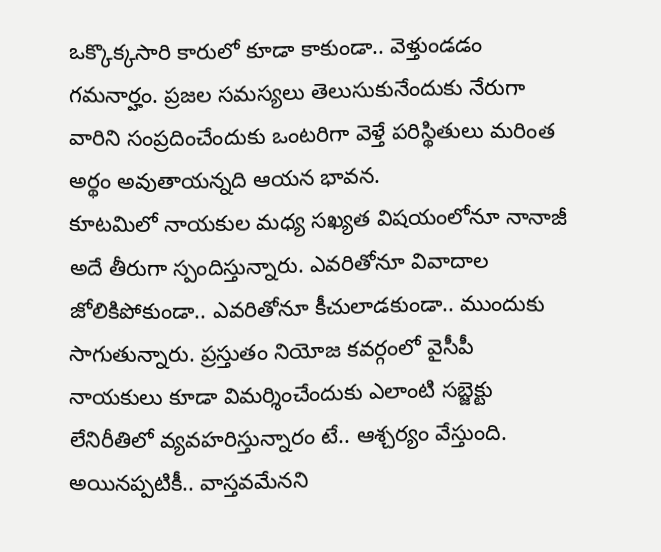ఒక్కొక్కసారి కారులో కూడా కాకుండా.. వెళ్తుండడం గమనార్హం. ప్రజల సమస్యలు తెలుసుకునేందుకు నేరుగా వారిని సంప్రదించేందుకు ఒంటరిగా వెళ్తే పరిస్థితులు మరింత అర్థం అవుతాయన్నది ఆయన భావన.
కూటమిలో నాయకుల మధ్య సఖ్యత విషయంలోనూ నానాజీ అదే తీరుగా స్పందిస్తున్నారు. ఎవరితోనూ వివాదాల జోలికిపోకుండా.. ఎవరితోనూ కీచులాడకుండా.. ముందుకు సాగుతున్నారు. ప్రస్తుతం నియోజ కవర్గంలో వైసీపీ నాయకులు కూడా విమర్శించేందుకు ఎలాంటి సబ్జెక్టు లేనిరీతిలో వ్యవహరిస్తున్నారం టే.. ఆశ్చర్యం వేస్తుంది. అయినప్పటికీ.. వాస్తవమేనని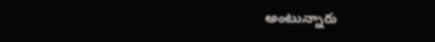అంటున్నారు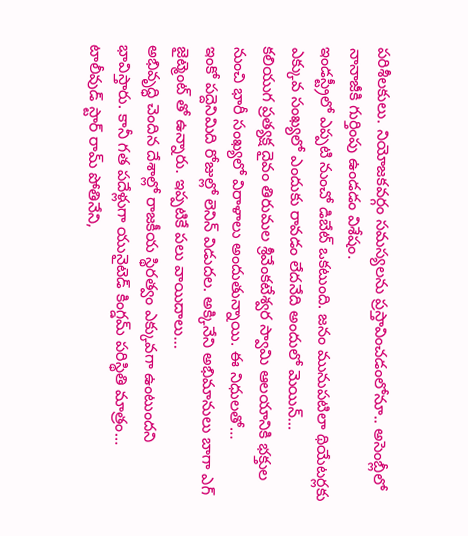పరిశీలకులు. నియోజకవర్గం సమస్యలను ప్రస్తావించడంలోనూ.. అసెంబ్లీలో నానాజీకి గుర్తింపు ఉండడం విశేషం.
ఇండస్ట్రీలో ఎప్పటి నుంచో డిబేట్ ఒకటుంది. జనం మునుపటిలా థియేటర్లకు ఎక్కువ సంఖ్యలో ఎందుకు రావడం లేదనేది అందులో మెయిన్…
కలియుగ ప్రత్యక్ష దైవం తిరుమల శ్రీవేంకటేశ్వర స్వామి ఆలయానికి భక్తుల నుంచి భారీ సంఖ్యలో విరాళాలు అందుతున్నాయి. ఈ నిధులతో…
ఇంకో పద్దెనిమిది రోజుల్లో లెనిన్ విడుదల. అక్కినేని అభిమానులు బాగా ఎగ్ జైట్మెంట్ తో ఉన్నారు. ఇప్పటికే పలు వాయిదాలు…
అభివృద్ధి చెందిన దేశాల్లో రాజకీయ స్థిరత్వం ఎక్కువగా ఉంటుందని భావిస్తారు. కానీ గత పదేళ్లుగా యునైటెడ్ కింగ్డమ్ పరిస్థితి మాత్రం…
టాలీవుడ్ స్టార్ రామ్ పోతినేని,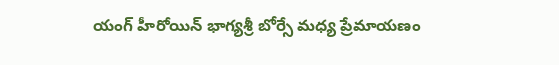యంగ్ హీరోయిన్ భాగ్యశ్రీ బోర్సే మధ్య ప్రేమాయణం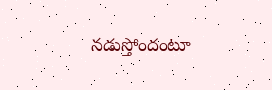నడుస్తోందంటూ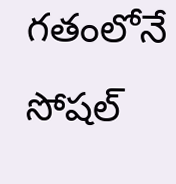గతంలోనే సోషల్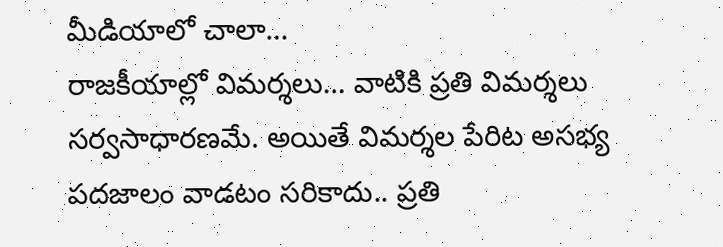మీడియాలో చాలా…
రాజకీయాల్లో విమర్శలు… వాటికి ప్రతి విమర్శలు సర్వసాధారణమే. అయితే విమర్శల పేరిట అసభ్య పదజాలం వాడటం సరికాదు.. ప్రతి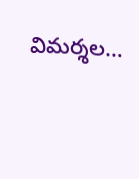విమర్శల…